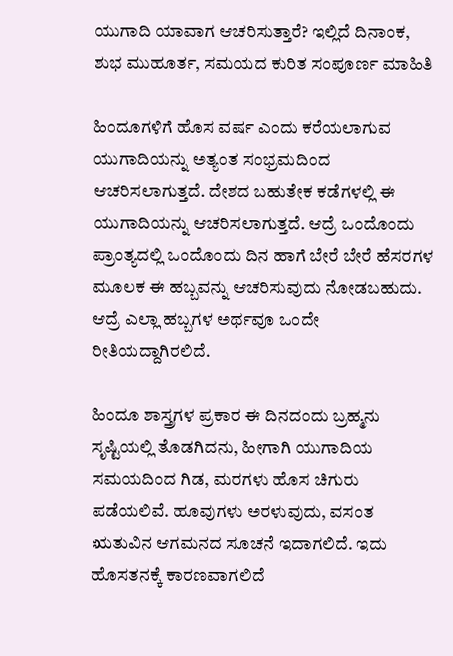ಯುಗಾದಿ ಯಾವಾಗ ಆಚರಿಸುತ್ತಾರೆ? ಇಲ್ಲಿದೆ ದಿನಾಂಕ, ಶುಭ ಮುಹೂರ್ತ, ಸಮಯದ ಕುರಿತ ಸಂಪೂರ್ಣ ಮಾಹಿತಿ

ಹಿಂದೂಗಳಿಗೆ ಹೊಸ ವರ್ಷ ಎಂದು ಕರೆಯಲಾಗುವ ಯುಗಾದಿಯನ್ನು ಅತ್ಯಂತ ಸಂಭ್ರಮದಿಂದ ಆಚರಿಸಲಾಗುತ್ತದೆ. ದೇಶದ ಬಹುತೇಕ ಕಡೆಗಳಲ್ಲಿ ಈ ಯುಗಾದಿಯನ್ನು ಆಚರಿಸಲಾಗುತ್ತದೆ. ಆದ್ರೆ ಒಂದೊಂದು ಪ್ರಾಂತ್ಯದಲ್ಲಿ ಒಂದೊಂದು ದಿನ ಹಾಗೆ ಬೇರೆ ಬೇರೆ ಹೆಸರಗಳ ಮೂಲಕ ಈ ಹಬ್ಬವನ್ನು ಆಚರಿಸುವುದು ನೋಡಬಹುದು. ಆದ್ರೆ ಎಲ್ಲಾ ಹಬ್ಬಗಳ ಅರ್ಥವೂ ಒಂದೇ ರೀತಿಯದ್ದಾಗಿರಲಿದೆ.

ಹಿಂದೂ ಶಾಸ್ತ್ರಗಳ ಪ್ರಕಾರ ಈ ದಿನದಂದು ಬ್ರಹ್ಮನು ಸೃಷ್ಟಿಯಲ್ಲಿ ತೊಡಗಿದನು, ಹೀಗಾಗಿ ಯುಗಾದಿಯ ಸಮಯದಿಂದ ಗಿಡ, ಮರಗಳು ಹೊಸ ಚಿಗುರು ಪಡೆಯಲಿವೆ. ಹೂವುಗಳು ಅರಳುವುದು, ವಸಂತ ಋತುವಿನ ಆಗಮನದ ಸೂಚನೆ ಇದಾಗಲಿದೆ. ಇದು ಹೊಸತನಕ್ಕೆ ಕಾರಣವಾಗಲಿದೆ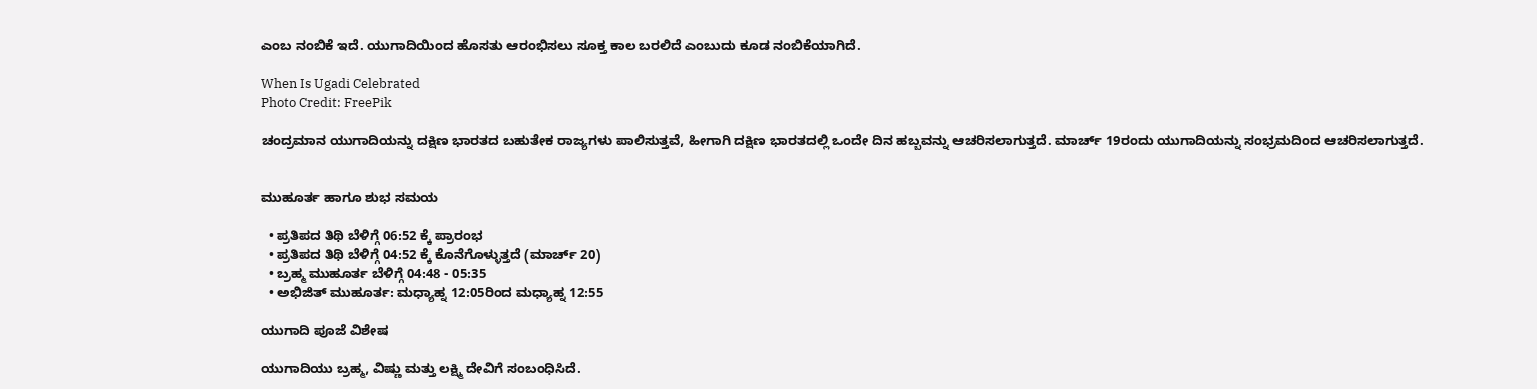ಎಂಬ ನಂಬಿಕೆ ಇದೆ. ಯುಗಾದಿಯಿಂದ ಹೊಸತು ಆರಂಭಿಸಲು ಸೂಕ್ತ ಕಾಲ ಬರಲಿದೆ ಎಂಬುದು ಕೂಡ ನಂಬಿಕೆಯಾಗಿದೆ.

When Is Ugadi Celebrated
Photo Credit: FreePik

ಚಂದ್ರಮಾನ ಯುಗಾದಿಯನ್ನು ದಕ್ಷಿಣ ಭಾರತದ ಬಹುತೇಕ ರಾಜ್ಯಗಳು ಪಾಲಿಸುತ್ತವೆ, ಹೀಗಾಗಿ ದಕ್ಷಿಣ ಭಾರತದಲ್ಲಿ ಒಂದೇ ದಿನ ಹಬ್ಬವನ್ನು ಆಚರಿಸಲಾಗುತ್ತದೆ. ಮಾರ್ಚ್ 19ರಂದು ಯುಗಾದಿಯನ್ನು ಸಂಭ್ರಮದಿಂದ ಆಚರಿಸಲಾಗುತ್ತದೆ.


ಮುಹೂರ್ತ ಹಾಗೂ ಶುಭ ಸಮಯ

  • ಪ್ರತಿಪದ ತಿಥಿ ಬೆಳಿಗ್ಗೆ 06:52 ಕ್ಕೆ ಪ್ರಾರಂಭ
  • ಪ್ರತಿಪದ ತಿಥಿ ಬೆಳಿಗ್ಗೆ 04:52 ಕ್ಕೆ ಕೊನೆಗೊಳ್ಳುತ್ತದೆ (ಮಾರ್ಚ್ 20)
  • ಬ್ರಹ್ಮ ಮುಹೂರ್ತ ಬೆಳಿಗ್ಗೆ 04:48 - 05:35
  • ಅಭಿಜಿತ್ ಮುಹೂರ್ತ: ಮಧ್ಯಾಹ್ನ 12:05ರಿಂದ ಮಧ್ಯಾಹ್ನ 12:55

ಯುಗಾದಿ ಪೂಜೆ ವಿಶೇಷ

ಯುಗಾದಿಯು ಬ್ರಹ್ಮ, ವಿಷ್ಣು ಮತ್ತು ಲಕ್ಷ್ಮಿ ದೇವಿಗೆ ಸಂಬಂಧಿಸಿದೆ.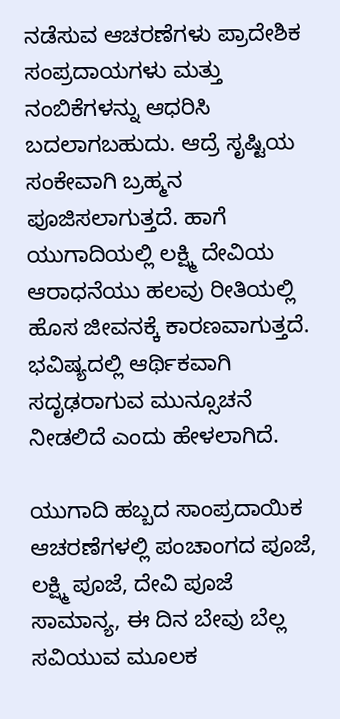ನಡೆಸುವ ಆಚರಣೆಗಳು ಪ್ರಾದೇಶಿಕ ಸಂಪ್ರದಾಯಗಳು ಮತ್ತು ನಂಬಿಕೆಗಳನ್ನು ಆಧರಿಸಿ ಬದಲಾಗಬಹುದು. ಆದ್ರೆ ಸೃಷ್ಟಿಯ ಸಂಕೇವಾಗಿ ಬ್ರಹ್ಮನ ಪೂಜಿಸಲಾಗುತ್ತದೆ. ಹಾಗೆ ಯುಗಾದಿಯಲ್ಲಿ ಲಕ್ಷ್ಮಿ ದೇವಿಯ ಆರಾಧನೆಯು ಹಲವು ರೀತಿಯಲ್ಲಿ ಹೊಸ ಜೀವನಕ್ಕೆ ಕಾರಣವಾಗುತ್ತದೆ. ಭವಿಷ್ಯದಲ್ಲಿ ಆರ್ಥಿಕವಾಗಿ ಸದೃಢರಾಗುವ ಮುನ್ಸೂಚನೆ ನೀಡಲಿದೆ ಎಂದು ಹೇಳಲಾಗಿದೆ.

ಯುಗಾದಿ ಹಬ್ಬದ ಸಾಂಪ್ರದಾಯಿಕ ಆಚರಣೆಗಳಲ್ಲಿ ಪಂಚಾಂಗದ ಪೂಜೆ, ಲಕ್ಷ್ಮಿ ಪೂಜೆ, ದೇವಿ ಪೂಜೆ ಸಾಮಾನ್ಯ, ಈ ದಿನ ಬೇವು ಬೆಲ್ಲ ಸವಿಯುವ ಮೂಲಕ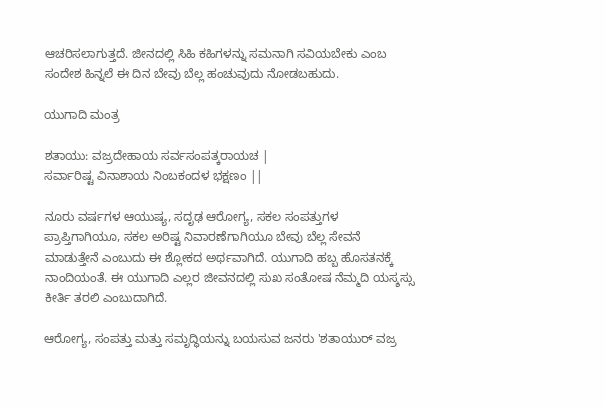ಆಚರಿಸಲಾಗುತ್ತದೆ. ಜೀನದಲ್ಲಿ ಸಿಹಿ ಕಹಿಗಳನ್ನು ಸಮನಾಗಿ ಸವಿಯಬೇಕು ಎಂಬ ಸಂದೇಶ ಹಿನ್ನಲೆ ಈ ದಿನ ಬೇವು ಬೆಲ್ಲ ಹಂಚುವುದು ನೋಡಬಹುದು.

ಯುಗಾದಿ ಮಂತ್ರ

ಶತಾಯು: ವಜ್ರದೇಹಾಯ ಸರ್ವಸಂಪತ್ಕರಾಯಚ |
ಸರ್ವಾರಿಷ್ಟ ವಿನಾಶಾಯ ನಿಂಬಕಂದಳ ಭಕ್ಷಣಂ ||

ನೂರು ವರ್ಷಗಳ ಆಯುಷ್ಯ, ಸದೃಢ ಆರೋಗ್ಯ, ಸಕಲ ಸಂಪತ್ತುಗಳ ಪ್ರಾಪ್ತಿಗಾಗಿಯೂ, ಸಕಲ ಅರಿಷ್ಟ ನಿವಾರಣೆಗಾಗಿಯೂ ಬೇವು ಬೆಲ್ಲ ಸೇವನೆ ಮಾಡುತ್ತೇನೆ ಎಂಬುದು ಈ ಶ್ಲೋಕದ ಅರ್ಥವಾಗಿದೆ. ಯುಗಾದಿ ಹಬ್ಬ ಹೊಸತನಕ್ಕೆ ನಾಂದಿಯಂತೆ. ಈ ಯುಗಾದಿ ಎಲ್ಲರ ಜೀವನದಲ್ಲಿ ಸುಖ ಸಂತೋಷ ನೆಮ್ಮದಿ ಯಸ್ಶಸ್ಸು ಕೀರ್ತಿ ತರಲಿ ಎಂಬುದಾಗಿದೆ.

ಆರೋಗ್ಯ, ಸಂಪತ್ತು ಮತ್ತು ಸಮೃದ್ಧಿಯನ್ನು ಬಯಸುವ ಜನರು 'ಶತಾಯುರ್ ವಜ್ರ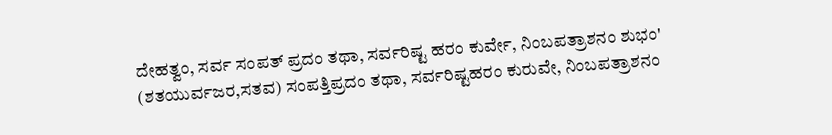ದೇಹತ್ವಂ, ಸರ್ವ ಸಂಪತ್ ಪ್ರದಂ ತಥಾ, ಸರ್ವರಿಷ್ಟ ಹರಂ ಕುರ್ವೇ, ನಿಂಬಪತ್ರಾಶನಂ ಶುಭಂ' (ಶತಯುರ್ವಜರ,ಸತವ) ಸಂಪತ್ತಿಪ್ರದಂ ತಥಾ, ಸರ್ವರಿಷ್ಟಹರಂ ಕುರುವೇ, ನಿಂಬಪತ್ರಾಶನಂ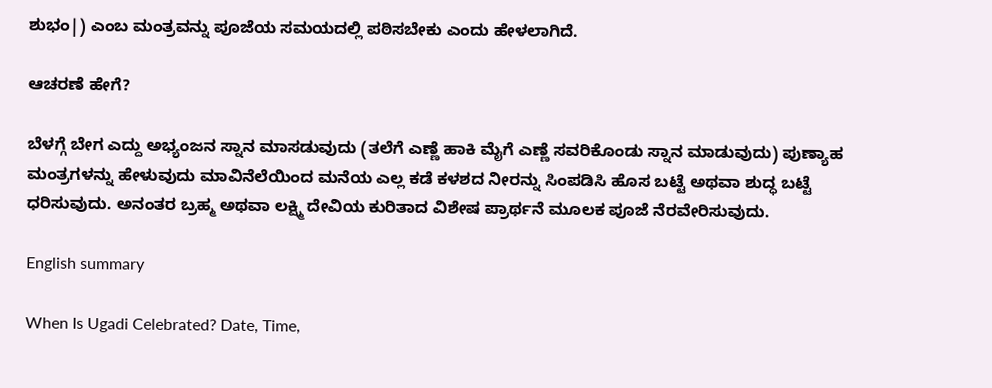ಶುಭಂ|) ಎಂಬ ಮಂತ್ರವನ್ನು ಪೂಜೆಯ ಸಮಯದಲ್ಲಿ ಪಠಿಸಬೇಕು ಎಂದು ಹೇಳಲಾಗಿದೆ.

ಆಚರಣೆ ಹೇಗೆ?

ಬೆಳಗ್ಗೆ ಬೇಗ ಎದ್ದು ಅಭ್ಯಂಜನ ಸ್ನಾನ ಮಾಸಡುವುದು (ತಲೆಗೆ ಎಣ್ಣೆ ಹಾಕಿ ಮೈಗೆ ಎಣ್ಣೆ ಸವರಿಕೊಂಡು ಸ್ನಾನ ಮಾಡುವುದು) ಪುಣ್ಯಾಹ ಮಂತ್ರಗಳನ್ನು ಹೇಳುವುದು ಮಾವಿನೆಲೆಯಿಂದ ಮನೆಯ ಎಲ್ಲ ಕಡೆ ಕಳಶದ ನೀರನ್ನು ಸಿಂಪಡಿಸಿ ಹೊಸ ಬಟ್ಟೆ ಅಥವಾ ಶುದ್ಧ ಬಟ್ಟೆ ಧರಿಸುವುದು. ಅನಂತರ ಬ್ರಹ್ಮ ಅಥವಾ ಲಕ್ಷ್ಮಿ ದೇವಿಯ ಕುರಿತಾದ ವಿಶೇಷ ಪ್ರಾರ್ಥನೆ ಮೂಲಕ ಪೂಜೆ ನೆರವೇರಿಸುವುದು.

English summary

When Is Ugadi Celebrated? Date, Time,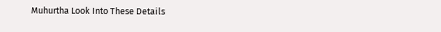Muhurtha Look Into These Details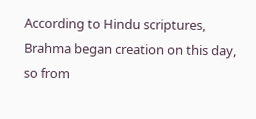According to Hindu scriptures, Brahma began creation on this day, so from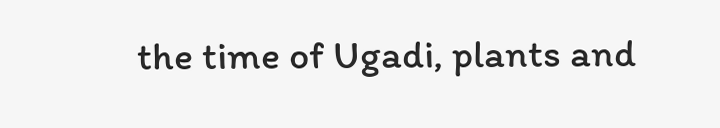the time of Ugadi, plants and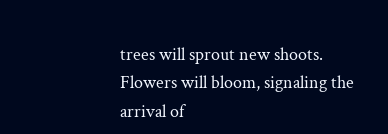trees will sprout new shoots. Flowers will bloom, signaling the arrival of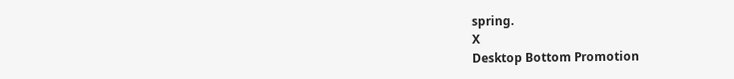spring.
X
Desktop Bottom Promotion